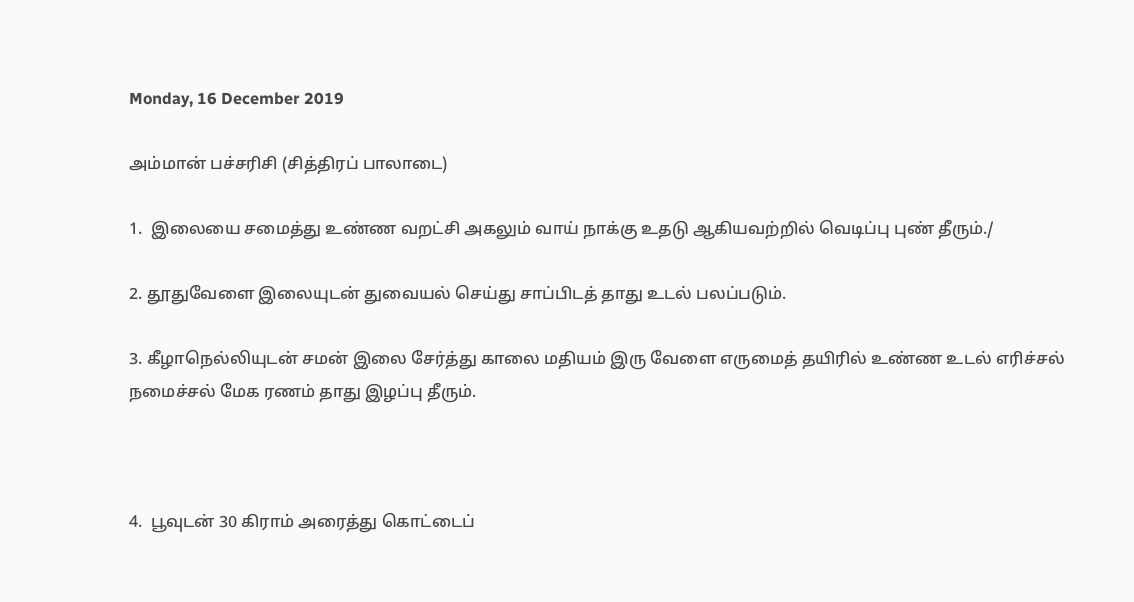Monday, 16 December 2019

அம்மான் பச்சரிசி (சித்திரப் பாலாடை)

1.  இலையை சமைத்து உண்ண வறட்சி அகலும் வாய் நாக்கு உதடு ஆகியவற்றில் வெடிப்பு புண் தீரும்./

2. தூதுவேளை இலையுடன் துவையல் செய்து சாப்பிடத் தாது உடல் பலப்படும்.

3. கீழாநெல்லியுடன் சமன் இலை சேர்த்து காலை மதியம் இரு வேளை எருமைத் தயிரில் உண்ண உடல் எரிச்சல் நமைச்சல் மேக ரணம் தாது இழப்பு தீரும்.



4.  பூவுடன் 30 கிராம் அரைத்து கொட்டைப்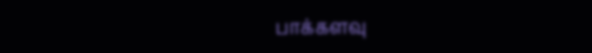பாக்களவு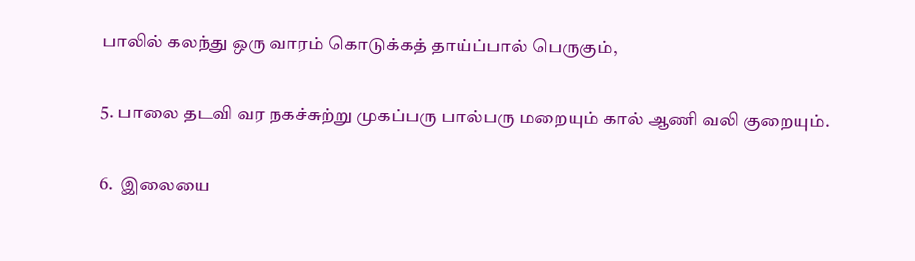பாலில் கலந்து ஒரு வாரம் கொடுக்கத் தாய்ப்பால் பெருகும்,

5. பாலை தடவி வர நகச்சுற்று முகப்பரு பால்பரு மறையும் கால் ஆணி வலி குறையும்.

6.  இலையை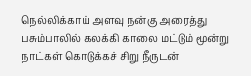நெல்லிக்காய் அளவு நன்கு அரைத்து பசும்பாலில் கலக்கி காலை மட்டும் மூன்று நாட்கள் கொடுக்கச் சிறு நீருடன்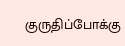குருதிப்போக்கு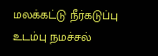மலக்கட்டு நீர்கடுப்பு உடம்பு நமச்சல்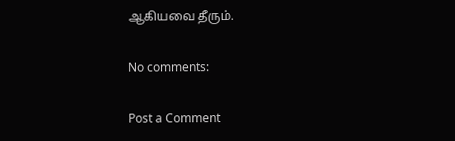ஆகியவை தீரும்.

No comments:

Post a Comment